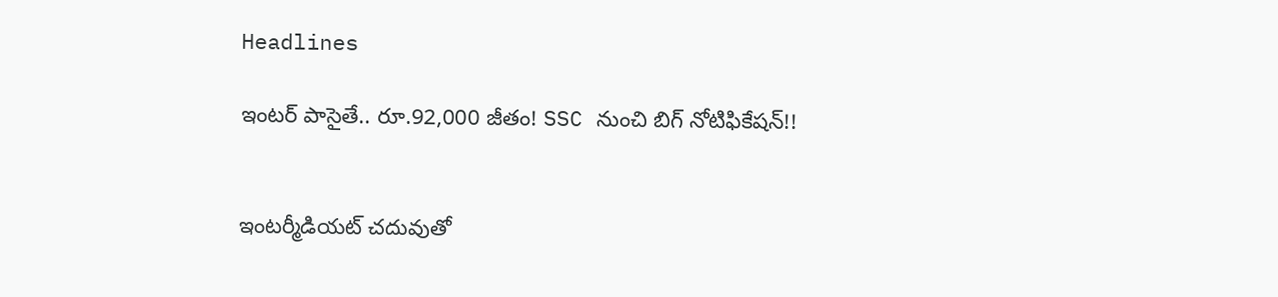Headlines

ఇంటర్ పాసైతే.. రూ.92,000 జీతం! SSC నుంచి బిగ్ నోటిఫికేషన్!!


ఇంటర్మీడియట్ చదువుతో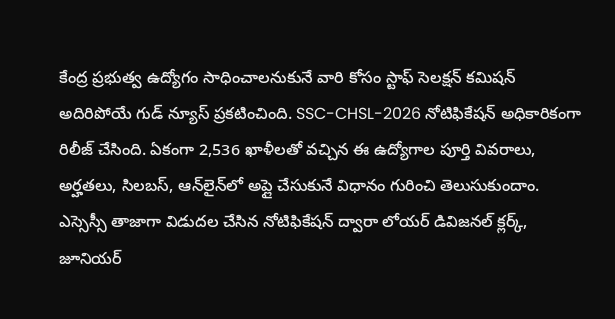కేంద్ర ప్రభుత్వ ఉద్యోగం సాధించాలనుకునే వారి కోసం స్టాఫ్ సెలక్షన్ కమిషన్ అదిరిపోయే గుడ్ న్యూస్ ప్రకటించింది. SSC-CHSL-2026 నోటిఫికేషన్ అధికారికంగా రిలీజ్ చేసింది. ఏకంగా 2,536 ఖాళీలతో వచ్చిన ఈ ఉద్యోగాల పూర్తి వివరాలు, అర్హతలు, సిలబస్, ఆన్‌లైన్‌లో అప్లై చేసుకునే విధానం గురించి తెలుసుకుందాం. ఎస్సెస్సీ తాజాగా విడుదల చేసిన నోటిఫికేషన్ ద్వారా లోయర్ డివిజనల్ క్లర్క్, జూనియర్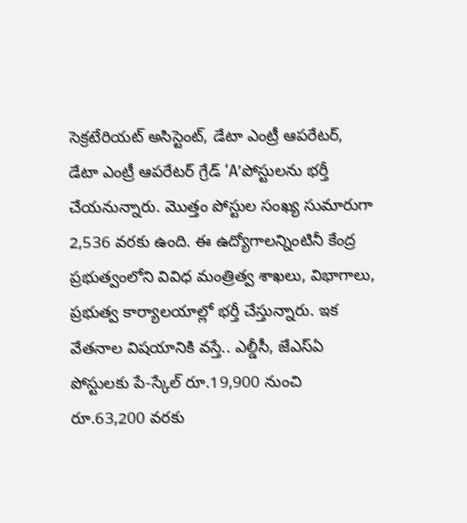సెక్రటేరియట్ అసిస్టెంట్‌, డేటా ఎంట్రీ ఆపరేటర్, డేటా ఎంట్రీ ఆపరేటర్ గ్రేడ్ ‘A’పోస్టులను భర్తీ చేయనున్నారు. మొత్తం పోస్టుల సంఖ్య సుమారుగా 2,536 వరకు ఉంది. ఈ ఉద్యోగాలన్నింటినీ కేంద్ర ప్రభుత్వంలోని వివిధ మంత్రిత్వ శాఖలు, విభాగాలు, ప్రభుత్వ కార్యాలయాల్లో భర్తీ చేస్తున్నారు. ఇక వేతనాల విషయానికి వస్తే.. ఎల్డీసీ, జేఎస్ఏ పోస్టులకు పే-స్కేల్ రూ.19,900 నుంచి రూ.63,200 వరకు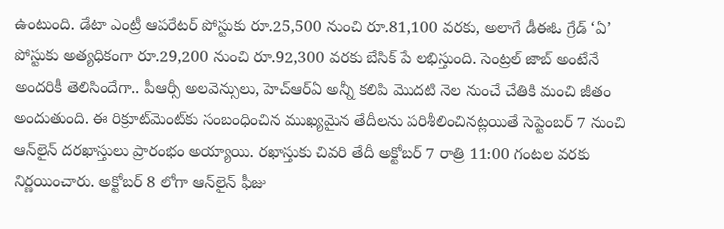ఉంటుంది. డేటా ఎంట్రీ ఆపరేటర్ పోస్టుకు రూ.25,500 నుంచి రూ.81,100 వరకు, అలాగే డీఈఓ గ్రేడ్ ‘ఏ’ పోస్టుకు అత్యధికంగా రూ.29,200 నుంచి రూ.92,300 వరకు బేసిక్ పే లభిస్తుంది. సెంట్రల్ జాబ్ అంటేనే అందరికీ తెలిసిందేగా.. పీఆర్సీ అలవెన్సులు, హెచ్‌ఆర్‌ఏ అన్నీ కలిపి మొదటి నెల నుంచే చేతికి మంచి జీతం అందుతుంది. ఈ రిక్రూట్‌మెంట్‌కు సంబంధించిన ముఖ్యమైన తేదీలను పరిశీలించినట్లయితే సెప్టెంబర్‌ 7 నుంచి ఆన్‌లైన్ దరఖాస్తులు ప్రారంభం అయ్యాయి. రఖాస్తుకు చివరి తేదీ అక్టోబర్ 7 రాత్రి 11:00 గంటల వరకు నిర్ణయించారు. అక్టోబర్‌ 8 లోగా ఆన్‌లైన్ ఫీజు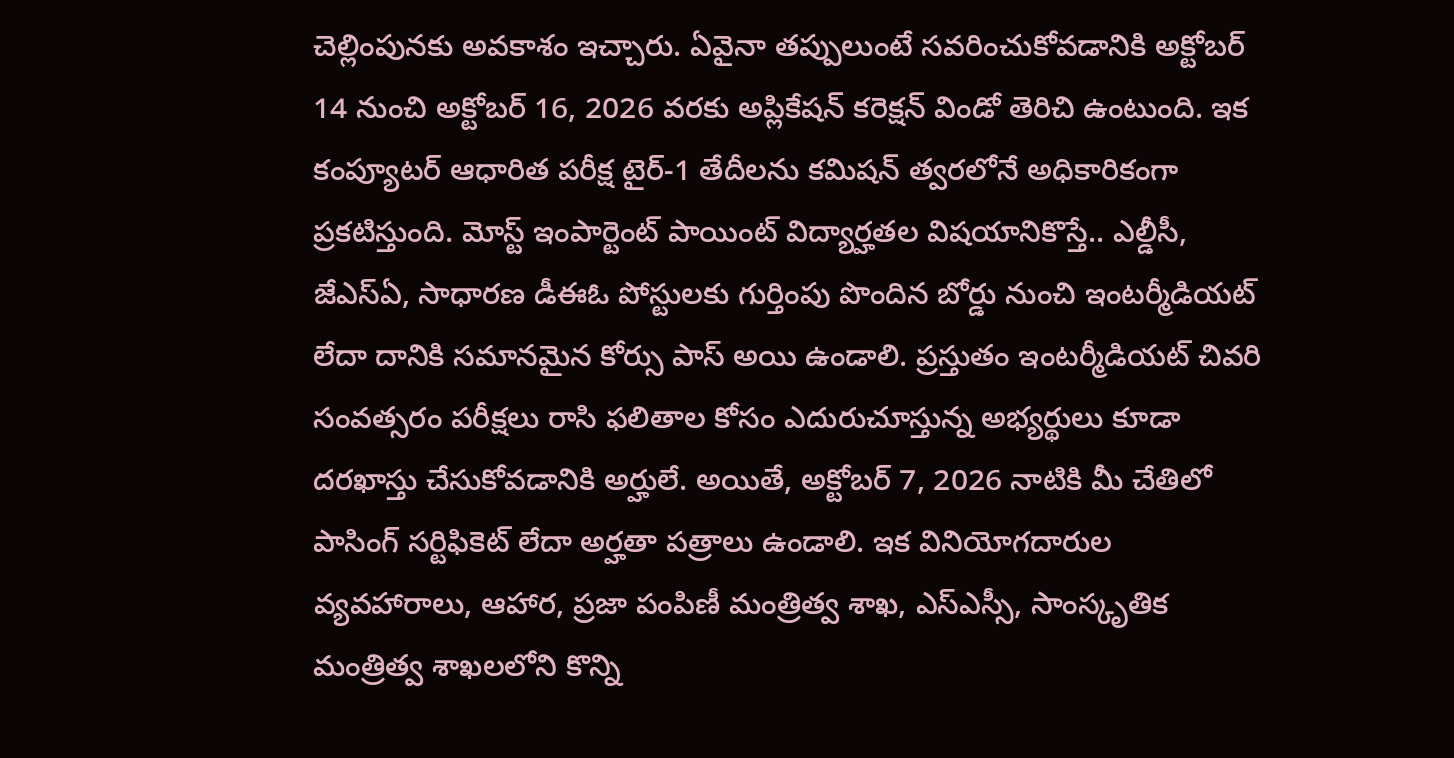చెల్లింపునకు అవకాశం ఇచ్చారు. ఏవైనా తప్పులుంటే సవరించుకోవడానికి అక్టోబర్ 14 నుంచి అక్టోబర్ 16, 2026 వరకు అప్లికేషన్ కరెక్షన్ విండో తెరిచి ఉంటుంది. ఇక కంప్యూటర్ ఆధారిత పరీక్ష టైర్-1 తేదీలను కమిషన్ త్వరలోనే అధికారికంగా ప్రకటిస్తుంది. మోస్ట్ ఇంపార్టెంట్ పాయింట్ విద్యార్హతల విషయానికొస్తే.. ఎల్డీసీ, జేఎస్ఏ, సాధారణ డీఈఓ పోస్టులకు గుర్తింపు పొందిన బోర్డు నుంచి ఇంటర్మీడియట్ లేదా దానికి సమానమైన కోర్సు పాస్ అయి ఉండాలి. ప్రస్తుతం ఇంటర్మీడియట్ చివరి సంవత్సరం పరీక్షలు రాసి ఫలితాల కోసం ఎదురుచూస్తున్న అభ్యర్థులు కూడా దరఖాస్తు చేసుకోవడానికి అర్హులే. అయితే, అక్టోబర్ 7, 2026 నాటికి మీ చేతిలో పాసింగ్ సర్టిఫికెట్ లేదా అర్హతా పత్రాలు ఉండాలి. ఇక వినియోగదారుల వ్యవహారాలు, ఆహార, ప్రజా పంపిణీ మంత్రిత్వ శాఖ, ఎస్ఎస్సీ, సాంస్కృతిక మంత్రిత్వ శాఖలలోని కొన్ని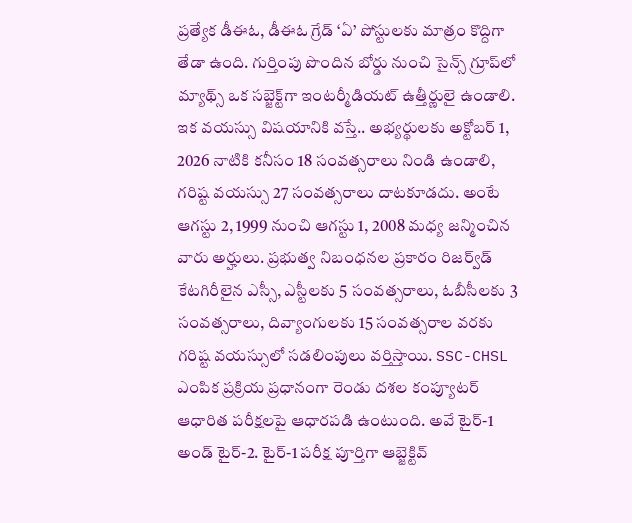ప్రత్యేక డీఈఓ, డీఈఓ గ్రేడ్ ‘ఏ’ పోస్టులకు మాత్రం కొద్దిగా తేడా ఉంది. గుర్తింపు పొందిన బోర్డు నుంచి సైన్స్ గ్రూప్‌లో మ్యాథ్స్ ఒక సబ్జెక్ట్‌గా ఇంటర్మీడియట్ ఉత్తీర్ణులై ఉండాలి. ఇక వయస్సు విషయానికి వస్తే.. అభ్యర్థులకు అక్టోబర్ 1, 2026 నాటికి కనీసం 18 సంవత్సరాలు నిండి ఉండాలి, గరిష్ట వయస్సు 27 సంవత్సరాలు దాటకూడదు. అంటే ఆగస్టు 2, 1999 నుంచి ఆగస్టు 1, 2008 మధ్య జన్మించిన వారు అర్హులు. ప్రభుత్వ నిబంధనల ప్రకారం రిజర్వ్‌డ్ కేటగిరీలైన ఎస్సీ, ఎస్టీలకు 5 సంవత్సరాలు, ఓబీసీలకు 3 సంవత్సరాలు, దివ్యాంగులకు 15 సంవత్సరాల వరకు గరిష్ట వయస్సులో సడలింపులు వర్తిస్తాయి. SSC-CHSL ఎంపిక ప్రక్రియ ప్రధానంగా రెండు దశల కంప్యూటర్ ఆధారిత పరీక్షలపై ఆధారపడి ఉంటుంది. అవే టైర్-1 అండ్‌ టైర్-2. టైర్-1 పరీక్ష పూర్తిగా ఆబ్జెక్టివ్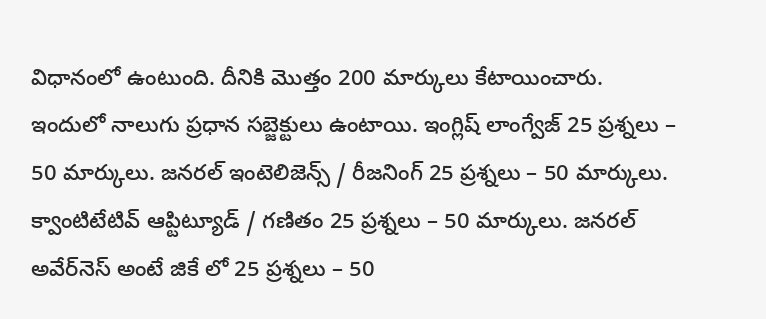విధానంలో ఉంటుంది. దీనికి మొత్తం 200 మార్కులు కేటాయించారు. ఇందులో నాలుగు ప్రధాన సబ్జెక్టులు ఉంటాయి. ఇంగ్లిష్ లాంగ్వేజ్ 25 ప్రశ్నలు – 50 మార్కులు. జనరల్ ఇంటెలిజెన్స్ / రీజనింగ్ 25 ప్రశ్నలు – 50 మార్కులు. క్వాంటిటేటివ్ ఆప్టిట్యూడ్ / గణితం 25 ప్రశ్నలు – 50 మార్కులు. జనరల్ అవేర్‌నెస్ అంటే జికే లో 25 ప్రశ్నలు – 50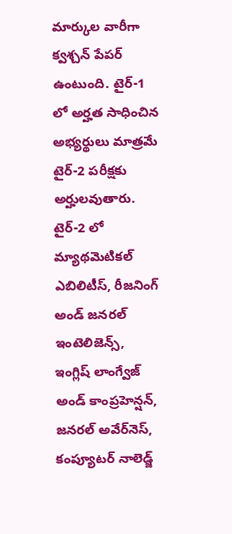మార్కుల వారీగా క్వశ్చన్‌ పేపర్‌ ఉంటుంది. టైర్-1 లో అర్హత సాధించిన అభ్యర్థులు మాత్రమే టైర్-2 పరీక్షకు అర్హులవుతారు. టైర్-2 లో మ్యాథమెటికల్ ఎబిలిటీస్, రీజనింగ్ అండ్ జనరల్ ఇంటెలిజెన్స్, ఇంగ్లిష్ లాంగ్వేజ్ అండ్ కాంప్రహెన్షన్, జనరల్ అవేర్‌నెస్, కంప్యూటర్ నాలెడ్జ్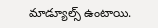మాడ్యూల్స్ ఉంటాయి.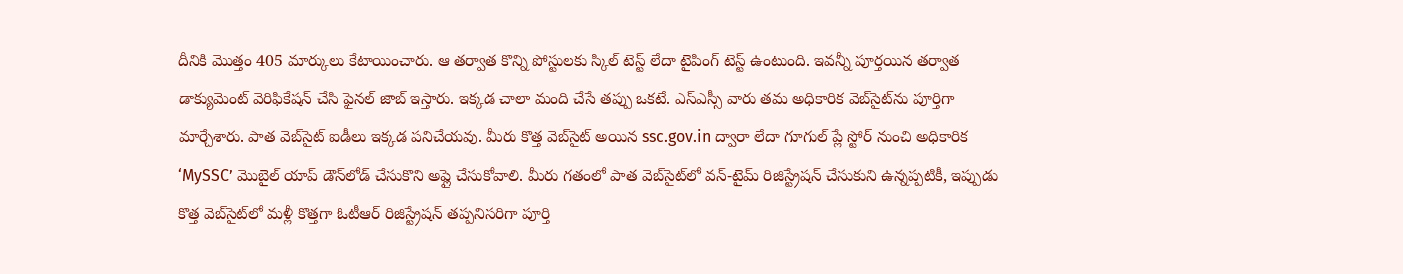దీనికి మొత్తం 405 మార్కులు కేటాయించారు. ఆ తర్వాత కొన్ని పోస్టులకు స్కిల్ టెస్ట్ లేదా టైపింగ్ టెస్ట్ ఉంటుంది. ఇవన్నీ పూర్తయిన తర్వాత డాక్యుమెంట్ వెరిఫికేషన్ చేసి ఫైనల్ జాబ్ ఇస్తారు. ఇక్కడ చాలా మంది చేసే తప్పు ఒకటే. ఎస్ఎస్సీ వారు తమ అధికారిక వెబ్‌సైట్‌ను పూర్తిగా మార్చేశారు. పాత వెబ్‌సైట్ ఐడీలు ఇక్కడ పనిచేయవు. మీరు కొత్త వెబ్‌సైట్ అయిన ssc.gov.in ద్వారా లేదా గూగుల్ ప్లే స్టోర్ నుంచి అధికారిక ‘MySSC’ మొబైల్ యాప్ డౌన్‌లోడ్ చేసుకొని అప్లై చేసుకోవాలి. మీరు గతంలో పాత వెబ్‌సైట్‌లో వన్-టైమ్ రిజిస్ట్రేషన్ చేసుకుని ఉన్నప్పటికీ, ఇప్పుడు కొత్త వెబ్‌సైట్‌లో మళ్లీ కొత్తగా ఓటీఆర్ రిజిస్ట్రేషన్ తప్పనిసరిగా పూర్తి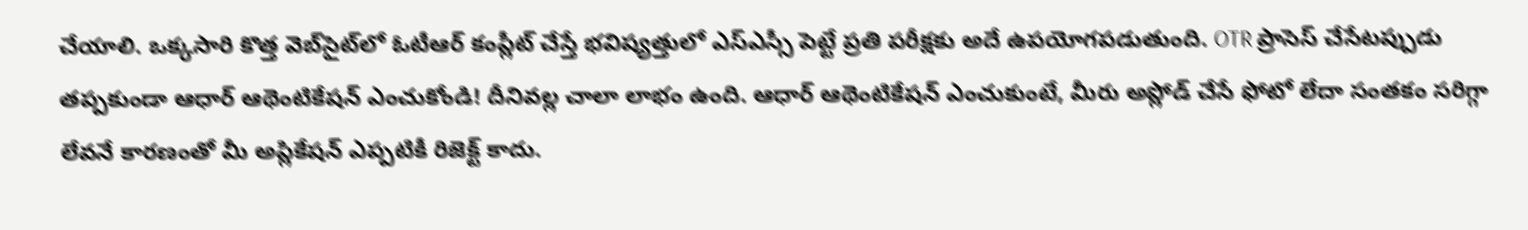చేయాలి. ఒక్కసారి కొత్త వెబ్‌సైట్‌లో ఓటీఆర్ కంప్లీట్ చేస్తే భవిష్యత్తులో ఎస్ఎస్సీ పెట్టే ప్రతి పరీక్షకు అదే ఉపయోగపడుతుంది. OTR ప్రాసెస్ చేసేటప్పుడు తప్పకుండా ఆధార్ ఆథెంటికేషన్ ఎంచుకోండి! దీనివల్ల చాలా లాభం ఉంది. ఆధార్ ఆథెంటికేషన్ ఎంచుకుంటే, మీరు అప్లోడ్ చేసే ఫోటో లేదా సంతకం సరిగ్గా లేవనే కారణంతో మీ అప్లికేషన్ ఎప్పటికీ రిజెక్ట్ కాదు.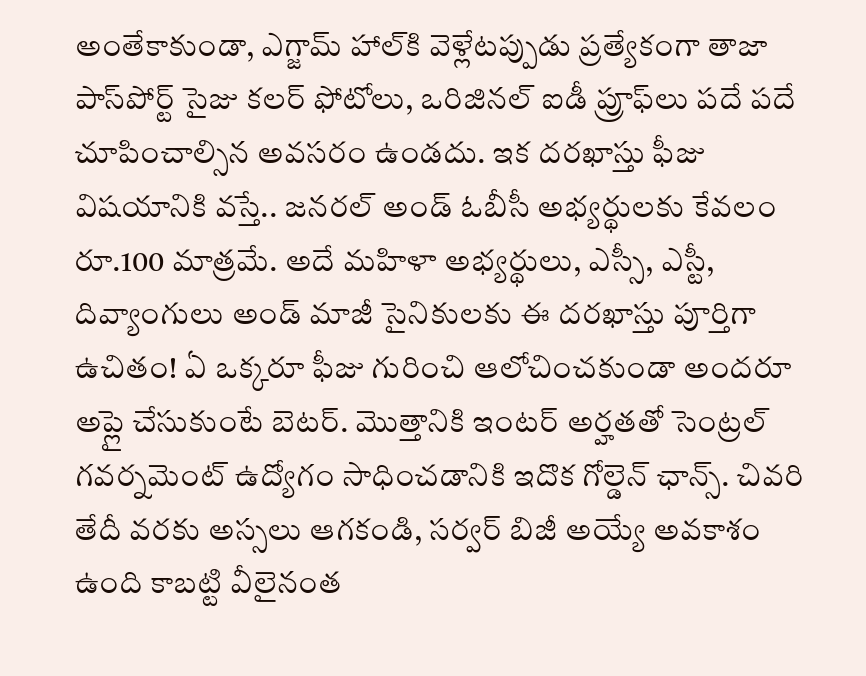అంతేకాకుండా, ఎగ్జామ్ హాల్‌కి వెళ్లేటప్పుడు ప్రత్యేకంగా తాజా పాస్‌పోర్ట్ సైజు కలర్ ఫోటోలు, ఒరిజినల్ ఐడీ ప్రూఫ్‌లు పదే పదే చూపించాల్సిన అవసరం ఉండదు. ఇక దరఖాస్తు ఫీజు విషయానికి వస్తే.. జనరల్ అండ్‌ ఓబీసీ అభ్యర్థులకు కేవలం రూ.100 మాత్రమే. అదే మహిళా అభ్యర్థులు, ఎస్సీ, ఎస్టీ, దివ్యాంగులు అండ్‌ మాజీ సైనికులకు ఈ దరఖాస్తు పూర్తిగా ఉచితం! ఏ ఒక్కరూ ఫీజు గురించి ఆలోచించకుండా అందరూ అప్లై చేసుకుంటే బెటర్‌. మొత్తానికి ఇంటర్ అర్హతతో సెంట్రల్ గవర్నమెంట్ ఉద్యోగం సాధించడానికి ఇదొక గోల్డెన్ ఛాన్స్. చివరి తేదీ వరకు అస్సలు ఆగకండి, సర్వర్ బిజీ అయ్యే అవకాశం ఉంది కాబట్టి వీలైనంత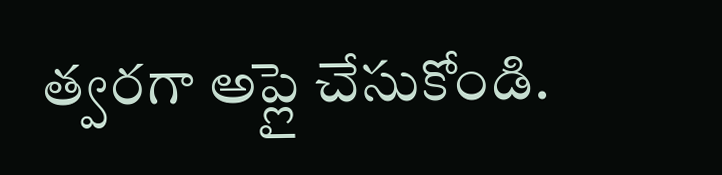త్వరగా అప్లై చేసుకోండి.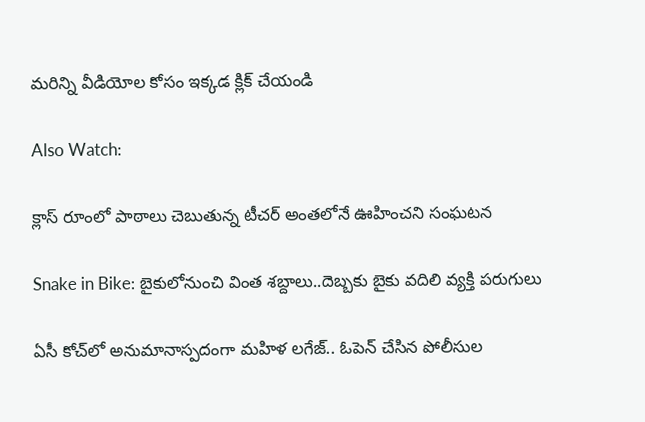మరిన్ని వీడియోల కోసం ఇక్కడ క్లిక్ చేయండి

Also Watch:

క్లాస్‌ రూంలో పాఠాలు చెబుతున్న టీచర్‌ అంతలోనే ఊహించని సంఘటన

Snake in Bike: బైకులోనుంచి వింత శబ్దాలు..దెబ్బకు బైకు వదిలి వ్యక్తి పరుగులు

ఏసీ కోచ్‌లో అనుమానాస్పదంగా మహిళ లగేజ్.. ఓపెన్‌ చేసిన పోలీసుల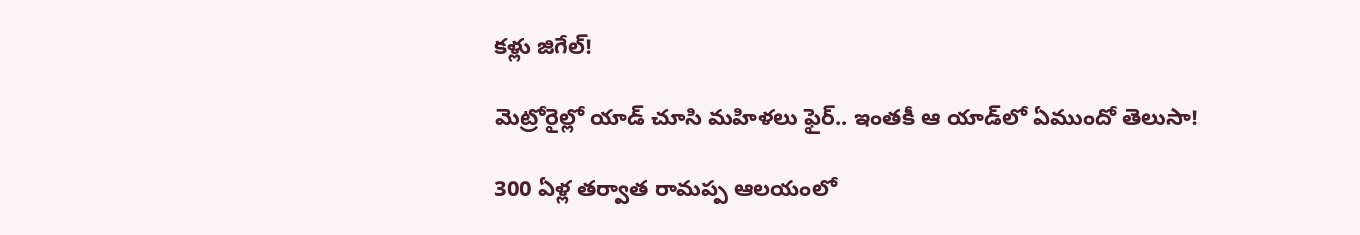కళ్లు జిగేల్‌!

మెట్రోరైల్లో యాడ్‌ చూసి మహిళలు ఫైర్.. ఇంతకీ ఆ యాడ్‌లో ఏముందో తెలుసా!

300 ఏళ్ల తర్వాత రామప్ప ఆలయంలో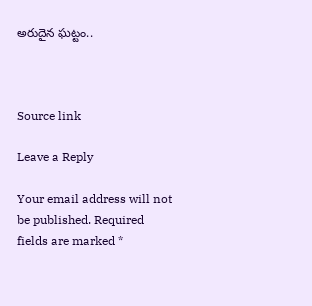అరుదైన ఘట్టం..



Source link

Leave a Reply

Your email address will not be published. Required fields are marked *